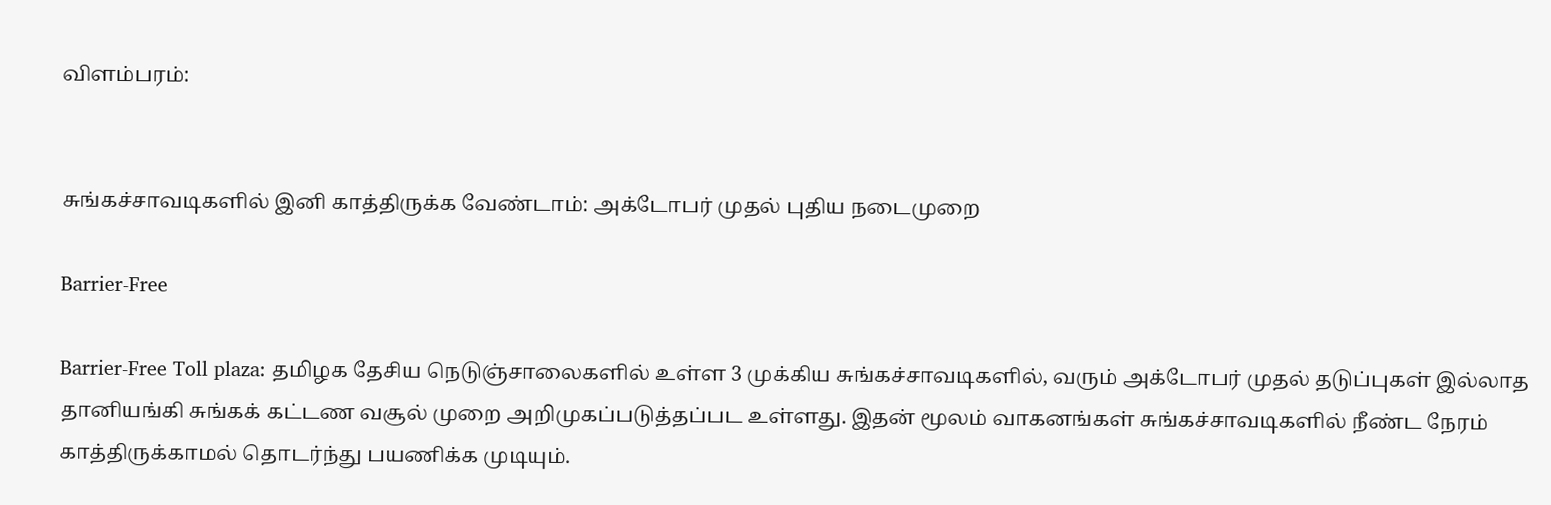விளம்பரம்:


சுங்கச்சாவடிகளில் இனி காத்திருக்க வேண்டாம்: அக்டோபர் முதல் புதிய நடைமுறை

Barrier-Free

Barrier-Free Toll plaza: தமிழக தேசிய நெடுஞ்சாலைகளில் உள்ள 3 முக்கிய சுங்கச்சாவடிகளில், வரும் அக்டோபர் முதல் தடுப்புகள் இல்லாத தானியங்கி சுங்கக் கட்டண வசூல் முறை அறிமுகப்படுத்தப்பட உள்ளது. இதன் மூலம் வாகனங்கள் சுங்கச்சாவடிகளில் நீண்ட நேரம் காத்திருக்காமல் தொடர்ந்து பயணிக்க முடியும்.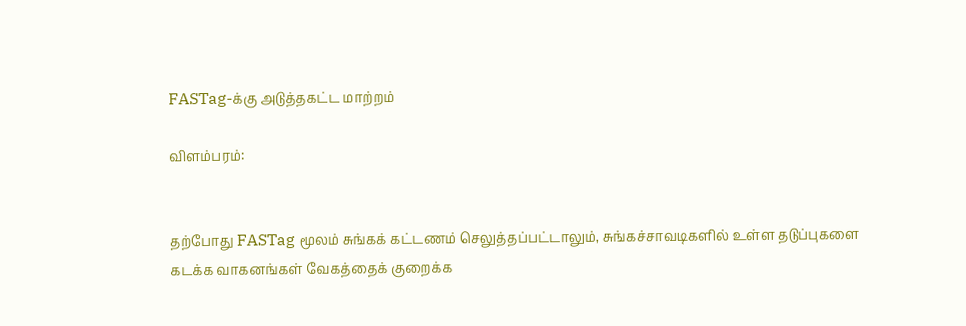FASTag-க்கு அடுத்தகட்ட மாற்றம்

விளம்பரம்:


தற்போது FASTag மூலம் சுங்கக் கட்டணம் செலுத்தப்பட்டாலும், சுங்கச்சாவடிகளில் உள்ள தடுப்புகளை கடக்க வாகனங்கள் வேகத்தைக் குறைக்க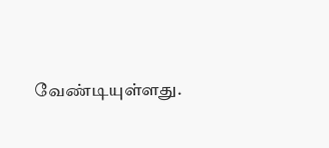வேண்டியுள்ளது.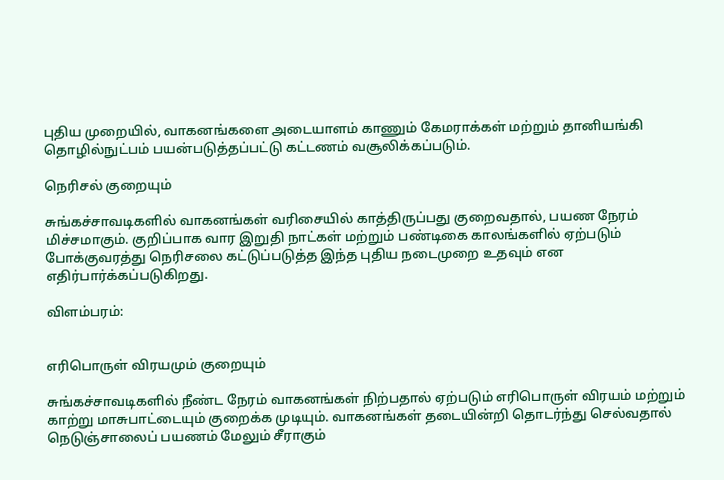புதிய முறையில், வாகனங்களை அடையாளம் காணும் கேமராக்கள் மற்றும் தானியங்கி தொழில்நுட்பம் பயன்படுத்தப்பட்டு கட்டணம் வசூலிக்கப்படும்.

நெரிசல் குறையும்

சுங்கச்சாவடிகளில் வாகனங்கள் வரிசையில் காத்திருப்பது குறைவதால், பயண நேரம் மிச்சமாகும். குறிப்பாக வார இறுதி நாட்கள் மற்றும் பண்டிகை காலங்களில் ஏற்படும் போக்குவரத்து நெரிசலை கட்டுப்படுத்த இந்த புதிய நடைமுறை உதவும் என எதிர்பார்க்கப்படுகிறது.

விளம்பரம்:


எரிபொருள் விரயமும் குறையும்

சுங்கச்சாவடிகளில் நீண்ட நேரம் வாகனங்கள் நிற்பதால் ஏற்படும் எரிபொருள் விரயம் மற்றும் காற்று மாசுபாட்டையும் குறைக்க முடியும். வாகனங்கள் தடையின்றி தொடர்ந்து செல்வதால் நெடுஞ்சாலைப் பயணம் மேலும் சீராகும்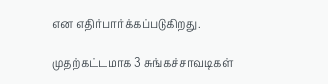என எதிர்பார்க்கப்படுகிறது.

முதற்கட்டமாக 3 சுங்கச்சாவடிகள்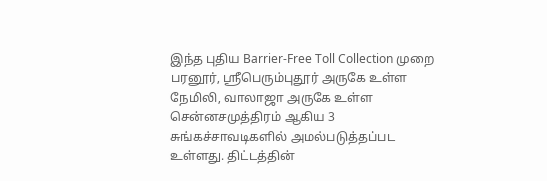இந்த புதிய Barrier-Free Toll Collection முறை பரனூர், ஸ்ரீபெரும்புதூர் அருகே உள்ள நேமிலி, வாலாஜா அருகே உள்ள சென்னசமுத்திரம் ஆகிய 3 சுங்கச்சாவடிகளில் அமல்படுத்தப்பட உள்ளது. திட்டத்தின்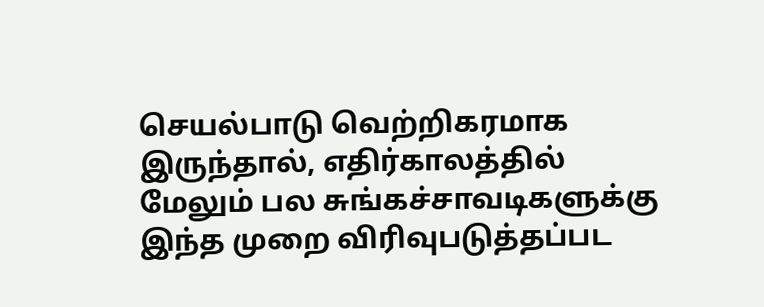செயல்பாடு வெற்றிகரமாக இருந்தால், எதிர்காலத்தில் மேலும் பல சுங்கச்சாவடிகளுக்கு இந்த முறை விரிவுபடுத்தப்பட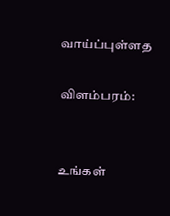வாய்ப்புள்ளத

விளம்பரம்:


உங்கள்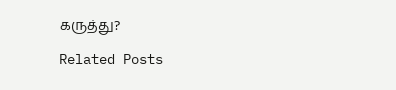கருத்து?

Related Posts